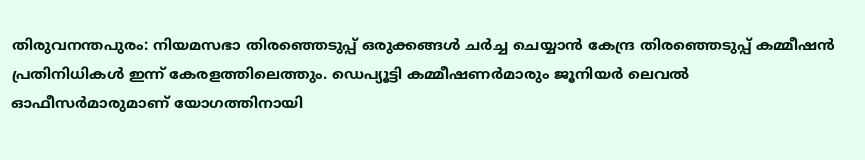തിരുവനന്തപുരം: നിയമസഭാ തിരഞ്ഞെടുപ്പ് ഒരുക്കങ്ങൾ ചർച്ച ചെയ്യാൻ കേന്ദ്ര തിരഞ്ഞെടുപ്പ് കമ്മീഷൻ പ്രതിനിധികൾ ഇന്ന് കേരളത്തിലെത്തും. ഡെപ്യൂട്ടി കമ്മീഷണർമാരും ജൂനിയർ ലെവൽ ഓഫീസർമാരുമാണ് യോഗത്തിനായി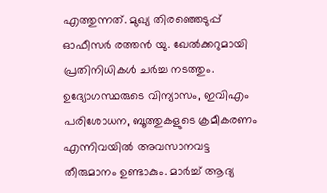എത്തുന്നത്. മുഖ്യ തിരഞ്ഞെടുപ്പ് ഓഫീസർ രത്തൻ യു. ഖേൽക്കറുമായി പ്രതിനിധികൾ ചർച്ച നടത്തും.
ഉദ്യോഗസ്ഥരുടെ വിന്യാസം, ഇവിഎം പരിശോധന, ബൂത്തുകളുടെ ക്രമീകരണം എന്നിവയിൽ അവസാനവട്ട തീരുമാനം ഉണ്ടാകും. മാർച്ച് ആദ്യ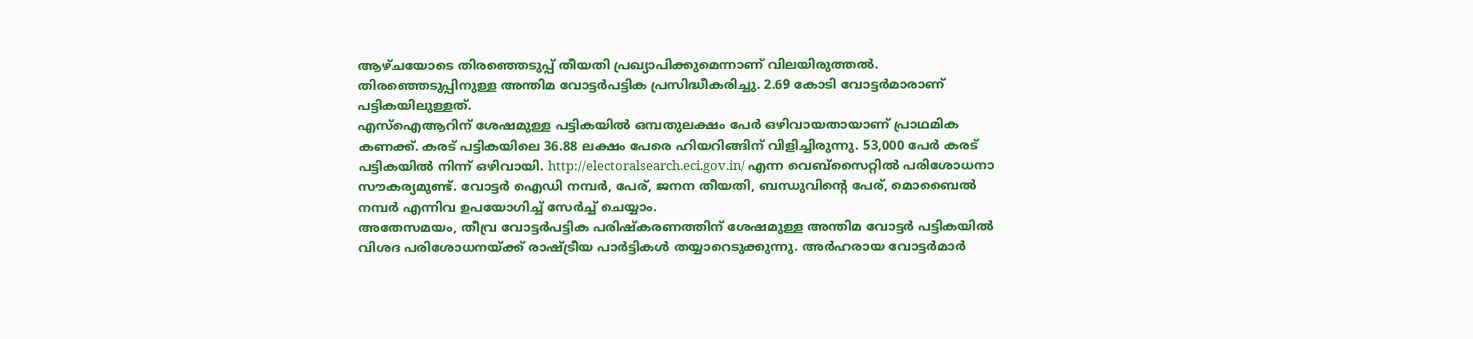ആഴ്ചയോടെ തിരഞ്ഞെടുപ്പ് തീയതി പ്രഖ്യാപിക്കുമെന്നാണ് വിലയിരുത്തൽ. തിരഞ്ഞെടുപ്പിനുള്ള അന്തിമ വോട്ടർപട്ടിക പ്രസിദ്ധീകരിച്ചു. 2.69 കോടി വോട്ടർമാരാണ് പട്ടികയിലുള്ളത്.
എസ്ഐആറിന് ശേഷമുള്ള പട്ടികയിൽ ഒമ്പതുലക്ഷം പേർ ഒഴിവായതായാണ് പ്രാഥമിക കണക്ക്. കരട് പട്ടികയിലെ 36.88 ലക്ഷം പേരെ ഹിയറിങ്ങിന് വിളിച്ചിരുന്നു. 53,000 പേർ കരട് പട്ടികയിൽ നിന്ന് ഒഴിവായി. http://electoralsearch.eci.gov.in/ എന്ന വെബ്സൈറ്റിൽ പരിശോധനാ സൗകര്യമുണ്ട്. വോട്ടർ ഐഡി നമ്പർ, പേര്, ജനന തീയതി, ബന്ധുവിന്റെ പേര്, മൊബൈൽ നമ്പർ എന്നിവ ഉപയോഗിച്ച് സേർച്ച് ചെയ്യാം.
അതേസമയം, തീവ്ര വോട്ടർപട്ടിക പരിഷ്കരണത്തിന് ശേഷമുള്ള അന്തിമ വോട്ടർ പട്ടികയിൽ വിശദ പരിശോധനയ്ക്ക് രാഷ്ട്രീയ പാർട്ടികൾ തയ്യാറെടുക്കുന്നു. അർഹരായ വോട്ടർമാർ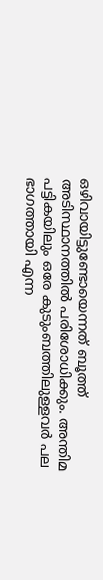ഒഴിവായിട്ടുണ്ടോയെന്നത് ബൂത്ത് അടിസ്ഥാനത്തിൽ പരിശോധിക്കും. അന്തിമ പട്ടികയിലും ഒരേ കുടുംബത്തിലുള്ളവർ പല ഭാഗത്തായി എന്ന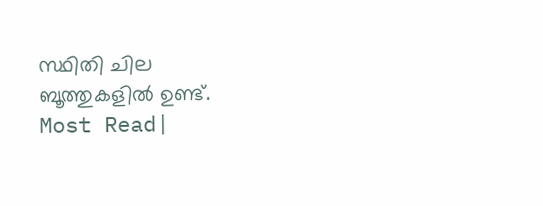സ്ഥിതി ചില ബൂത്തുകളിൽ ഉണ്ട്.
Most Read|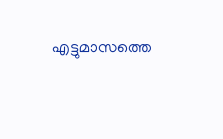എട്ടുമാസത്തെ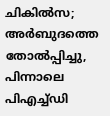ചികിൽസ; അർബുദത്തെ തോൽപ്പിച്ചു, പിന്നാലെ പിഎച്ച്ഡി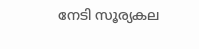നേടി സൂര്യകല